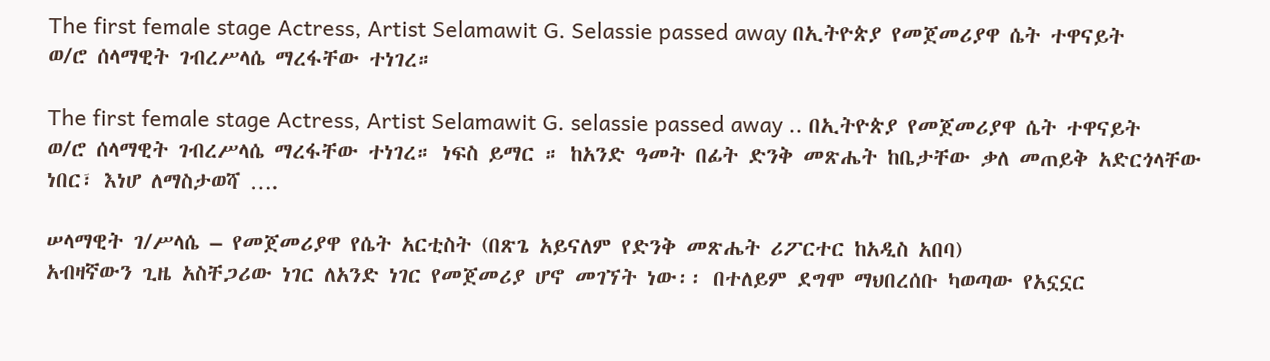The first female stage Actress, Artist Selamawit G. Selassie passed away በኢትዮጵያ የመጀመሪያዋ ሴት ተዋናይት ወ/ሮ ሰላማዊት ገብረሥላሴ ማረፋቸው ተነገረ።

The first female stage Actress, Artist Selamawit G. selassie passed away .. በኢትዮጵያ የመጀመሪያዋ ሴት ተዋናይት ወ/ሮ ሰላማዊት ገብረሥላሴ ማረፋቸው ተነገረ። ነፍስ ይማር ። ከአንድ ዓመት በፊት ድንቅ መጽሔት ከቤታቸው ቃለ መጠይቅ አድርጎላቸው ነበር፣ እነሆ ለማስታወሻ ….

ሠላማዊት ገ/ሥላሴ – የመጀመሪያዋ የሴት አርቲስት (በጽጌ አይናለም የድንቅ መጽሔት ሪፖርተር ከአዲስ አበባ)
አብዛኛውን ጊዜ አስቸጋሪው ነገር ለአንድ ነገር የመጀመሪያ ሆኖ መገኘት ነው፡፡ በተለይም ደግሞ ማህበረሰቡ ካወጣው የአኗኗር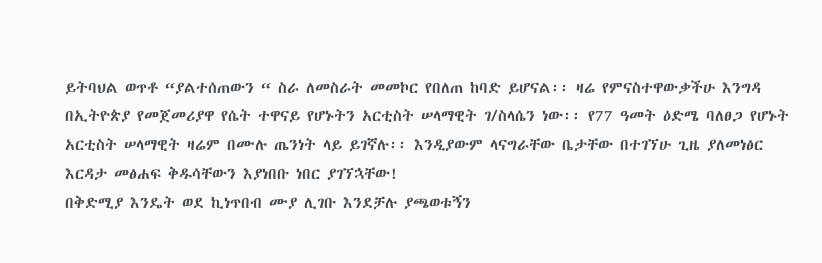ይትባህል ወጥቶ “ያልተሰጠውን “ ስራ ለመስራት መመኮር የበለጠ ከባድ ይሆናል፡፡ ዛሬ የምናስተዋውቃችሁ እንግዳ በኢትዮጵያ የመጀመሪያዋ የሴት ተዋናይ የሆኑትን አርቲስት ሠላማዊት ገ/ስላሴን ነው፡፡ የ77 ዓመት ዕድሜ ባለፀጋ የሆኑት አርቲስት ሠላማዊት ዛሬም በሙሉ ጤንነት ላይ ይገኛሉ፡፡ እንዲያውም ላናግራቸው ቤታቸው በተገኘሁ ጊዜ ያለመነፅር እርዳታ መፅሐፍ ቅዱሳቸውን እያነበቡ ነበር ያገኘኋቸው!
በቅድሚያ እንዴት ወደ ኪነጥበብ ሙያ ሊገቡ እንደቻሉ ያጫወቱኝን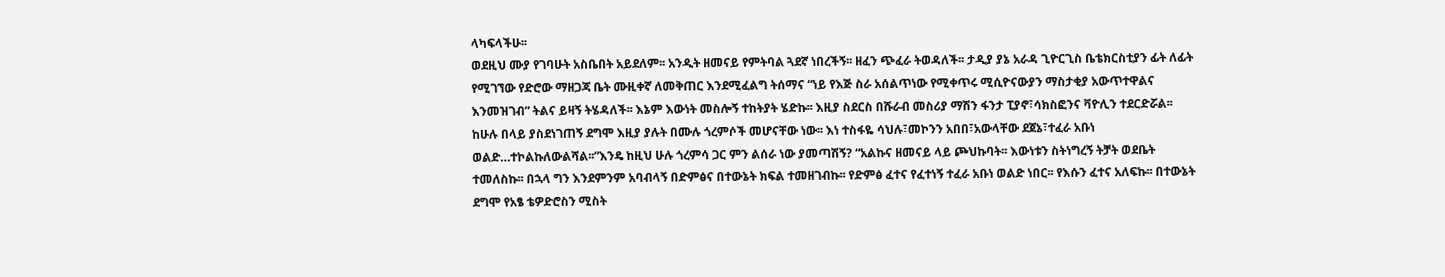ላካፍላችሁ፡፡
ወደዚህ ሙያ የገባሁት አስቤበት አይደለም፡፡ አንዲት ዘመናይ የምትባል ጓደኛ ነበረችኝ፡፡ ዘፈን ጭፈራ ትወዳለች፡፡ ታዲያ ያኔ አራዳ ጊዮርጊስ ቤቴክርስቲያን ፊት ለፊት የሚገኘው የድሮው ማዘጋጃ ቤት ሙዚቀኛ ለመቅጠር እንደሚፈልግ ትሰማና “ነይ የእጅ ስራ አሰልጥነው የሚቀጥሩ ሚሲዮናውያን ማስታቂያ አውጥተዋልና እንመዝገብ” ትልና ይዛኝ ትሄዳለች፡፡ እኔም እውነት መስሎኝ ተከትያት ሄድኩ፡፡ እዚያ ስደርስ በሹራብ መስሪያ ማሽን ፋንታ ፒያኖ፣ሳክስፎንና ቫዮሊን ተደርድሯል፡፡ ከሁሉ በላይ ያስደነገጠኝ ደግሞ እዚያ ያሉት በሙሉ ጎረምሶች መሆናቸው ነው፡፡ እነ ተስፋዬ ሳህሉ፣መኮንን አበበ፣አውላቸው ደጀኔ፣ተፈራ አቡነ ወልድ…ተኮልኩለውልሻል፡፡”እንዴ ከዚህ ሁሉ ጎረምሳ ጋር ምን ልሰራ ነው ያመጣሽኝ? “አልኩና ዘመናይ ላይ ጮህኩባት፡፡ እውነቱን ስትነግረኝ ትቻት ወደቤት ተመለስኩ፡፡ በኋላ ግን እንደምንም አባብላኝ በድምፅና በተውኔት ክፍል ተመዘገብኩ፡፡ የድምፅ ፈተና የፈተነኝ ተፈራ አቡነ ወልድ ነበር፡፡ የእሱን ፈተና አለፍኩ፡፡ በተውኔት ደግሞ የአፄ ቴዎድሮስን ሚስት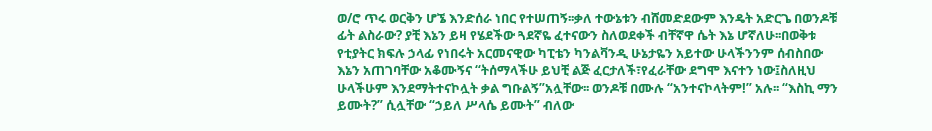ወ/ሮ ጥሩ ወርቅን ሆኜ እንድሰራ ነበር የተሠጠኝ፡፡ቃለ ተውኔቱን ብሸመድደውም እንዴት አድርጌ በወንዶቹ ፊት ልስራው? ያቺ እኔን ይዛ የሄደችው ጓደኛዬ ፈተናውን ስለወደቀች ብቸኛዋ ሴት እኔ ሆኛለሁ፡፡በወቅቱ የቲያትር ክፍሉ ኃላፊ የነበሩት አርመናዊው ካፒቴን ካንልቫንዲ ሁኔታዬን አይተው ሁላችንንም ሰብስበው እኔን አጠገባቸው አቆሙኝና “ትሰማላችሁ ይህቺ ልጅ ፈርታለች፣የፈራቸው ደግሞ እናተን ነው፤ስለዚህ ሁላችሁም እንደማትተናኮሏት ቃል ግቡልኝ”አሏቸው፡፡ ወንዶቹ በሙሉ “አንተናኮላትም!” አሉ፡፡ “እስኪ ማን ይሙት?” ሲሏቸው “ኃይለ ሥላሴ ይሙት” ብለው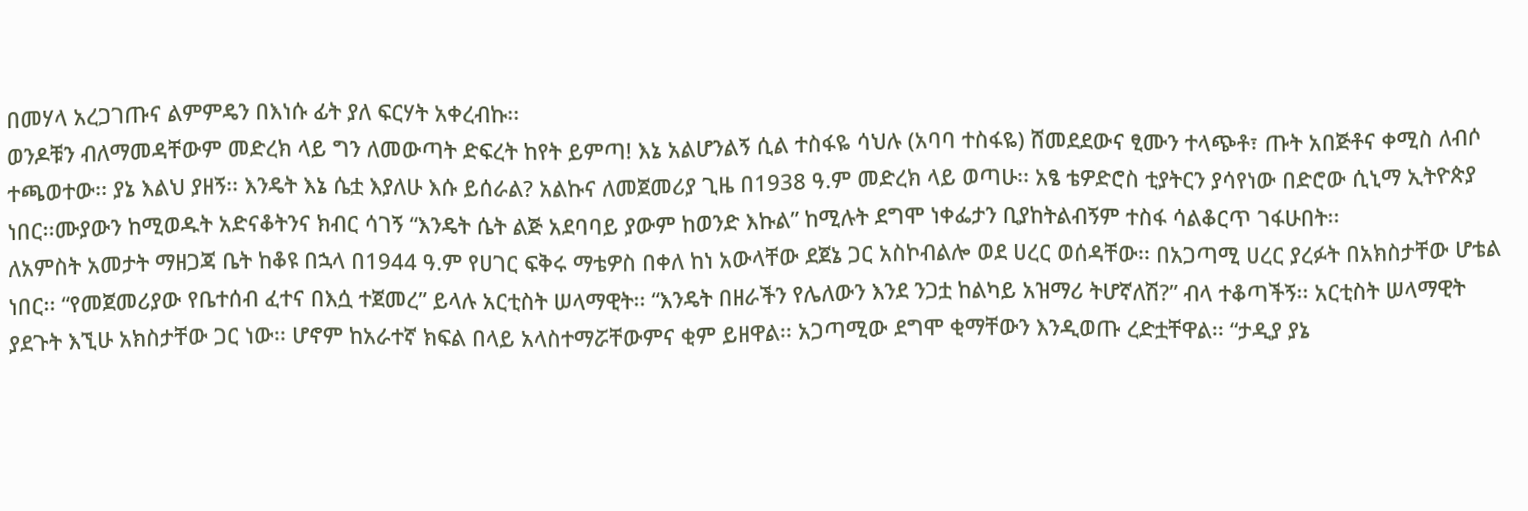በመሃላ አረጋገጡና ልምምዴን በእነሱ ፊት ያለ ፍርሃት አቀረብኩ፡፡
ወንዶቹን ብለማመዳቸውም መድረክ ላይ ግን ለመውጣት ድፍረት ከየት ይምጣ! እኔ አልሆንልኝ ሲል ተስፋዬ ሳህሉ (አባባ ተስፋዬ) ሸመደደውና ፂሙን ተላጭቶ፣ ጡት አበጅቶና ቀሚስ ለብሶ ተጫወተው፡፡ ያኔ እልህ ያዘኝ፡፡ እንዴት እኔ ሴቷ እያለሁ እሱ ይሰራል? አልኩና ለመጀመሪያ ጊዜ በ1938 ዓ.ም መድረክ ላይ ወጣሁ፡፡ አፄ ቴዎድሮስ ቲያትርን ያሳየነው በድሮው ሲኒማ ኢትዮጵያ ነበር፡፡ሙያውን ከሚወዱት አድናቆትንና ክብር ሳገኝ “እንዴት ሴት ልጅ አደባባይ ያውም ከወንድ እኩል” ከሚሉት ደግሞ ነቀፌታን ቢያከትልብኝም ተስፋ ሳልቆርጥ ገፋሁበት፡፡
ለአምስት አመታት ማዘጋጃ ቤት ከቆዩ በኋላ በ1944 ዓ.ም የሀገር ፍቅሩ ማቴዎስ በቀለ ከነ አውላቸው ደጀኔ ጋር አስኮብልሎ ወደ ሀረር ወሰዳቸው፡፡ በአጋጣሚ ሀረር ያረፉት በአክስታቸው ሆቴል ነበር፡፡ “የመጀመሪያው የቤተሰብ ፈተና በእሷ ተጀመረ” ይላሉ አርቲስት ሠላማዊት፡፡ “እንዴት በዘራችን የሌለውን እንደ ንጋቷ ከልካይ አዝማሪ ትሆኛለሽ?” ብላ ተቆጣችኝ፡፡ አርቲስት ሠላማዊት ያደጉት እኚሁ አክስታቸው ጋር ነው፡፡ ሆኖም ከአራተኛ ክፍል በላይ አላስተማሯቸውምና ቂም ይዘዋል፡፡ አጋጣሚው ደግሞ ቂማቸውን እንዲወጡ ረድቷቸዋል፡፡ “ታዲያ ያኔ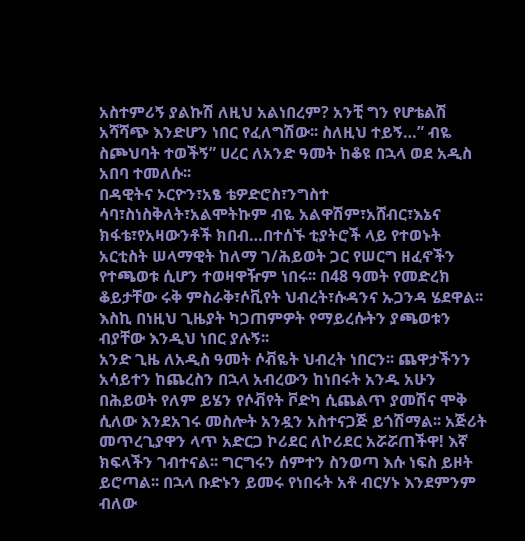አስተምሪኝ ያልኩሽ ለዚህ አልነበረም? አንቺ ግን የሆቴልሽ አሻሻጭ እንድሆን ነበር የፈለግሽው፡፡ ስለዚህ ተይኝ…” ብዬ ስጮህባት ተወችኝ” ሀረር ለአንድ ዓመት ከቆዩ በኋላ ወደ አዲስ አበባ ተመለሱ፡፡
በዳዊትና ኦርዮን፣አፄ ቴዎድሮስ፣ንግስተ ሳባ፣ስነስቅለት፣አልሞትኩም ብዬ አልዋሽም፣አሸብር፣እኔና ክፋቴ፣የአዛውንቶች ክበብ…በተሰኙ ቲያትሮች ላይ የተወኑት አርቲስት ሠላማዊት ከለማ ገ/ሕይወት ጋር የሠርግ ዘፈኖችን የተጫወቱ ሲሆን ተወዛዋዥም ነበሩ፡፡ በ48 ዓመት የመድረክ ቆይታቸው ሩቅ ምስራቅ፣ሶቪየት ህብረት፣ሱዳንና ኡጋንዳ ሄደዋል፡፡ እስኪ በነዚህ ጊዜያት ካጋጠምዎት የማይረሱትን ያጫወቱን ብያቸው እንዲህ ነበር ያሉኝ፡፡
አንድ ጊዜ ለአዲስ ዓመት ሶቭዬት ህብረት ነበርን፡፡ ጨዋታችንን አሳይተን ከጨረስን በኋላ አብረውን ከነበሩት አንዱ አሁን በሕይወት የለም ይሄን የሶቭየት ቮድካ ሲጨልጥ ያመሽና ሞቅ ሲለው እንደአገሩ መስሎት አንዷን አስተናጋጅ ይጎሽማል፡፡ አጅሪት መጥረጊያዋን ላጥ አድርጋ ኮሪደር ለኮሪደር አሯሯጠችዋ! እኛ ክፍላችን ገብተናል፡፡ ግርግሩን ሰምተን ስንወጣ እሱ ነፍስ ይዞት ይሮጣል፡፡ በኋላ ቡድኑን ይመሩ የነበሩት አቶ ብርሃኑ እንደምንም ብለው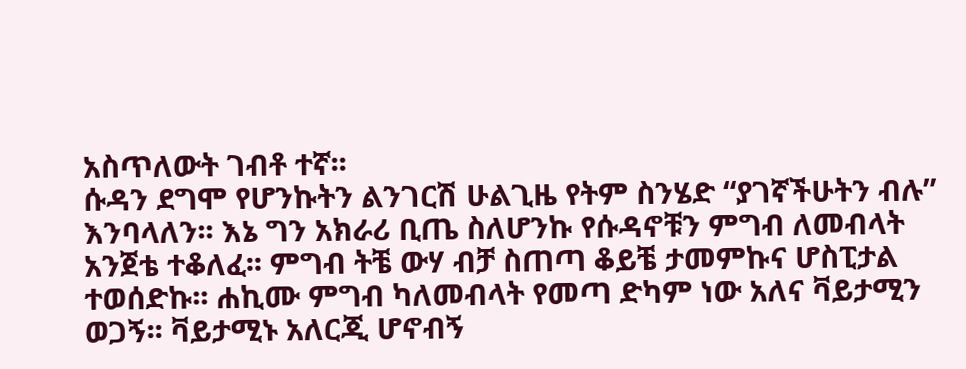አስጥለውት ገብቶ ተኛ፡፡
ሱዳን ደግሞ የሆንኩትን ልንገርሽ ሁልጊዜ የትም ስንሄድ “ያገኛችሁትን ብሉ” እንባላለን፡፡ እኔ ግን አክራሪ ቢጤ ስለሆንኩ የሱዳኖቹን ምግብ ለመብላት አንጀቴ ተቆለፈ፡፡ ምግብ ትቼ ውሃ ብቻ ስጠጣ ቆይቼ ታመምኩና ሆስፒታል ተወሰድኩ፡፡ ሐኪሙ ምግብ ካለመብላት የመጣ ድካም ነው አለና ቫይታሚን ወጋኝ፡፡ ቫይታሚኑ አለርጂ ሆኖብኝ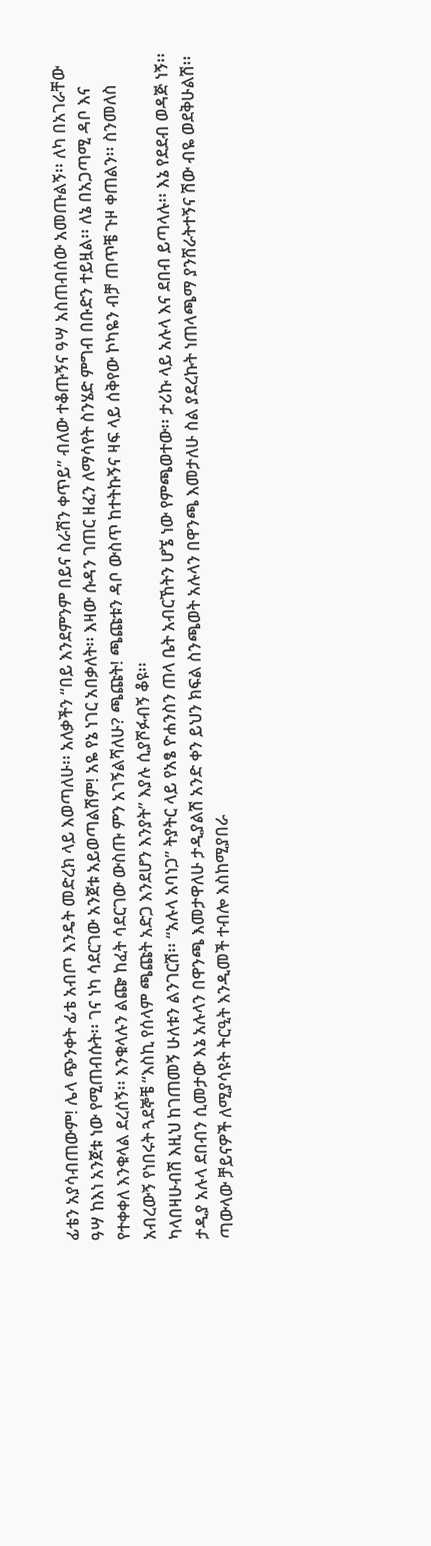ፊቴን አያሳብጠውም! ሌላ ጭንቀት ፊቴ አብጦ እንዴት መድረክ ላይ እወጣለሁ፡፡ አለቃችን “በይ እንደምንም በይና ስራሽን ቀጥይ” ብለው ተቆጡኝና ዓሣ አስጠብሰው አመጡልኝ፡፡ ለካ በአገራቸው ዓሣ ከእነ አንጀቱ ነው የሚጠብሱት፡፡ ገና ነካ ሳደርገው አንጀቱ አይወጣልሽም! አዬ የኔ ነገር አበቃለት፡፡ እዛው ሱዳን ገጠር ዘፈን ለማሳየት ስንሄድ ምግብ በቡድን ተይዟል፡፡ ለኔ በአጋጣሚ ዳቦ እና የተቀቀለ እንቁላል ደረሰኝ፡፡ እንቁላሉን ልጬ ከፈት ሳደርገው ውስጡ ምን አገኝልሻለሁ? ጫጩት! ጫጩቱን ዳቦ ውስጥ ከተትኩኝና ዛፍ ላይ ሰቅየው ኮካዬን ብቻ ጠጥቼ ጉዞ ቀጠልን፡፡ ስንመለስ አብረውኝ የነበሩት ጓደኞቼ “እስኪ የሰላም ጫጩት አድጋ እንደሆን እንያት” እያሉ ሲያሾፉብኝ ቆዩ፡፡
ካላበዛሁብሽ እዚህ ከገጠመኝ ሁለቱን ልንገርሽ፡፡ “አሉላ አባነጋ” ትያትር ላይ የአፄ ዮሐንስን ጠላ ቤት አብርኸትን ሆኜ ነው የምጫወተው፡፡ ታሪኩ ላይ አሉላ እና ደበብ ይጣላሉ፡፡ እኔ የደደብ ወዳጅ ነኝ፡፡ ታዲያ አሉላ ደበብን ሲመታው እኔ አሉላን በዋንጫ እመታዋለሁ ታዲያልሽ አንድ ቀን ይህን ክፍል ስንጫወት አሉላን በዋንጫ እመታለሁ ስል ያደረኩት ነጠላጫማ ያንሸራትተኝና ሽው ብዬ ወደቅሁልሽ፡፡ ጣውላው ቻይናዎች ለሚያሳዩት ትርዒት እንዲመች ተብሎ እስከሚያበራ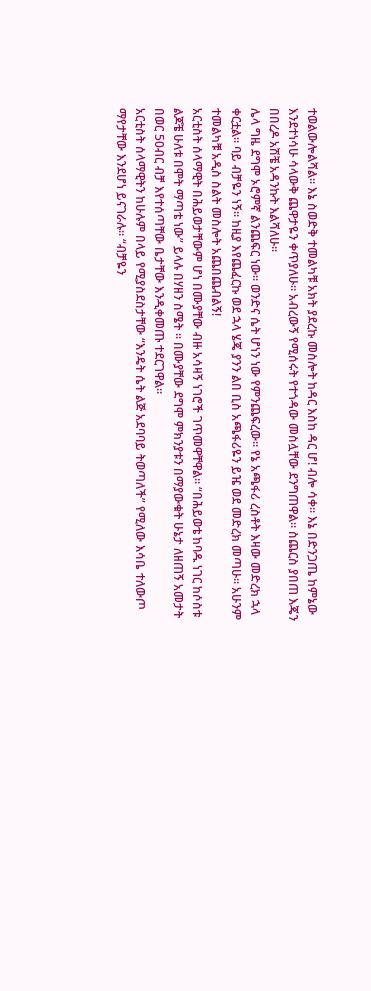ተወልውሎልሻል፡፡ እኔ ስወድቅ ተመልካቹ አክት ያደረኩ መስሎት ከዳር እስከ ዳር ሆ! ብሎ ሳቀ፡፡ እኔ በድንጋጤ ከምኔው እንደተነሳሁ ሳላውቅ ጨዋታዬን ቀጥያለሁ፡፡ አብረውኝ የሚሰሩት የተጎዳው መስሏቸው ደንግጠዋል፡፡ ስጨርስ ያበጠ እጄን በበረዶ አሽቼ አዳንኩት እልሻለሁ፡፡
ሌላ ግዜ ደግሞ ኦሮምኛ ልንጨፍር ነው፡፡ ወንድና ሴት ሆነን ነው የምንጨፍረው፡፡ የኔ አጫፋሪ ረስቶት እዛው መድረክ ኋላ ቀርቷል፡፡ ባይ ብቻዬን ነኝ፡፡ ከዚያ እየጨፈርኩ ወደ ኋላ ሄጄ ያንን ልበ ቢስ አጫፋሪዬን ይዤ ወደ መድረክ መጣሁ፡፡ አሁንም ተመልካቹ አዲስ ስልት መስሎት አጨበጨብልኝ!
አርቲስት ሰላማዊት በሕይወታቸውም ሆነ በሙያቸው ብዙ አሳዛኝ ነገሮች ገጥመዋቸዋል፡፡ “በሕይወቴ ከባዱ ነገር ከሶስቱ ልጆቼ ሁለቱ በሞት ማጣቴ ነው” ይላሉ በሃዘን ስሜት ፡፡ በሙያቸው ደግሞ ምክንያቱን በማያውቁት ሁኔታ ለዘጠኝ አመታት በወር 50ብር ብቻ እየተሰጣቸው ቤታቸው እንዲቀመጡ ተደርገዋል፡፡
አርቲስት ሰላማዊትን ከሁሉም በላይ የሚያስደስታቸው “እንዴት ሴት ልጅ አደባባይ ትወጣለች” የሚለው እሳቤ ተለውጦ ማየታቸው እንደሆነ ይናገራሉ፡፡ “ብቻዬን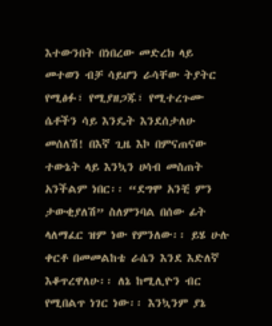እተውንበት በነበረው መድረክ ላይ መተወን ብቻ ሳይሆን ራሳቸው ትያትር የሚፅፉ፣ የሚያዘጋጁ፣ የሚተረጉሙ ሴቶችን ሳይ እንዴት እንደሰታለሁ መሰለሽ! በእኛ ጊዜ እኮ በምናጠናው ተውኔት ላይ እንኳን ሀሳብ መስጠት አንችልም ነበር፡፡ “ደግሞ አንቺ ምን ታውቂያለሽ” ስለምንባል በሰው ፊት ላለማፈር ዝም ነው የምንለው፡፡ ይሄ ሁሉ ቀርቶ በመመልከቴ ራሴን እንደ እድለኛ እቆጥረዋለሁ፡፡ ለኔ ከሚሊዮን ብር የሚበልጥ ነገር ነው፡፡ እንኳንም ያኔ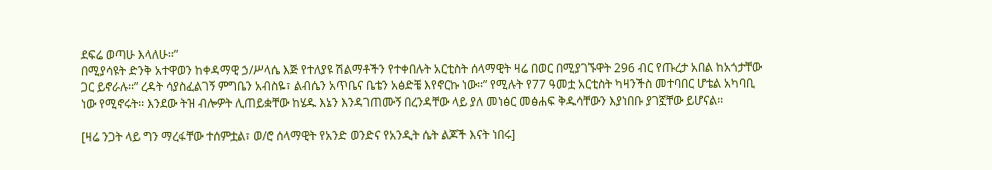ደፍሬ ወጣሁ እላለሁ፡፡”
በሚያሳዩት ድንቅ አተዋወን ከቀዳማዊ ኃ/ሥላሴ እጅ የተለያዩ ሽልማቶችን የተቀበሉት አርቲስት ሰላማዊት ዛሬ በወር በሚያገኙዋት 296 ብር የጡረታ አበል ከአጎታቸው ጋር ይኖራሉ፡፡” ረዳት ሳያስፈልገኝ ምግቤን አብስዬ፣ ልብሴን አጥቤና ቤቴን አፅድቼ እየኖርኩ ነው፡፡” የሚሉት የ77 ዓመቷ አርቲስት ካዛንችስ መተባበር ሆቴል አካባቢ ነው የሚኖሩት፡፡ እንደው ትዝ ብሎዎት ሊጠይቋቸው ከሄዱ እኔን እንዳገጠሙኝ በረንዳቸው ላይ ያለ መነፅር መፅሐፍ ቅዱሳቸውን እያነበቡ ያገኟቸው ይሆናል፡፡

[ዛሬ ንጋት ላይ ግን ማረፋቸው ተሰምቷል፣ ወ/ሮ ሰላማዊት የአንድ ወንድና የአንዲት ሴት ልጆች እናት ነበሩ]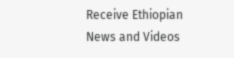Receive Ethiopian News and Videos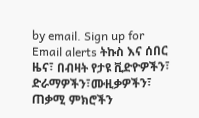by email. Sign up for Email alerts ትኩስ እና ሰበር ዜና፣ በብዛት የታዩ ቪድዮዎችን፣ ድራማዎችን፣ሙዚቃዎችን፣ ጠቃሚ ምክሮችን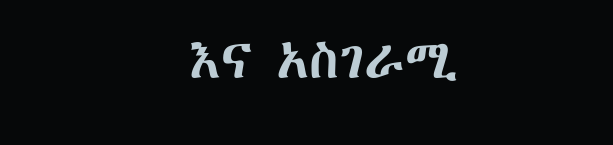እና አስገራሚ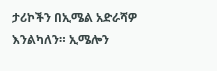ታሪኮችን በኢሜል አድራሻዎ እንልካለን። ኢሜሎን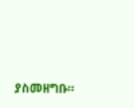ያስመዘግቡ።